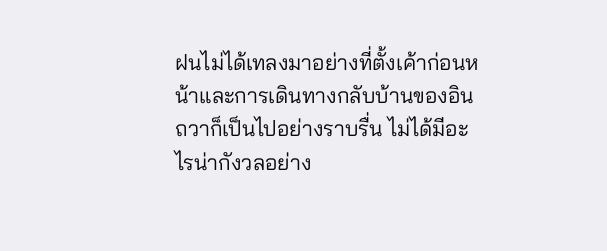ฝนไม่ได้เทลงมาอย่างที่ตั้งเค้าก่อนหน้าและการเดินทางกลับบ้านของอินถวาก็เป็นไปอย่างราบรื่น ไม่ได้มีอะไรน่ากังวลอย่าง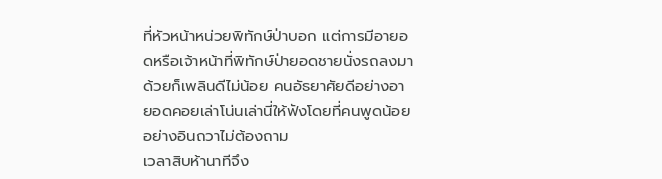ที่หัวหน้าหน่วยพิทักษ์ป่าบอก แต่การมีอายอดหรือเจ้าหน้าที่พิทักษ์ป่ายอดชายนั่งรถลงมาด้วยก็เพลินดีไม่น้อย คนอัธยาศัยดีอย่างอายอดคอยเล่าโน่นเล่านี่ให้ฟังโดยที่คนพูดน้อยอย่างอินถวาไม่ต้องถาม
เวลาสิบห้านาทีจึง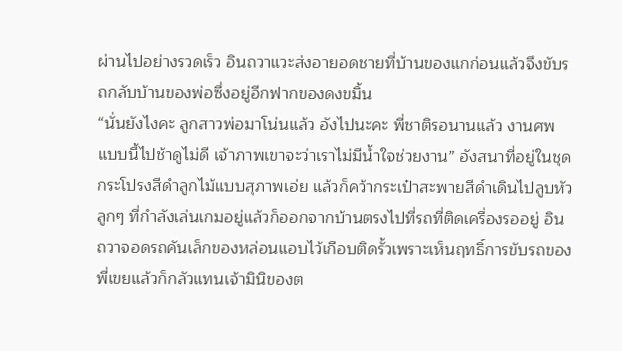ผ่านไปอย่างรวดเร็ว อินถวาแวะส่งอายอดชายที่บ้านของแกก่อนแล้วจึงขับรถกลับบ้านของพ่อซึ่งอยู่อีกฟากของดงขมิ้น
“นั่นยังไงคะ ลูกสาวพ่อมาโน่นแล้ว อังไปนะคะ พี่ชาติรอนานแล้ว งานศพแบบนี้ไปช้าดูไม่ดี เจ้าภาพเขาจะว่าเราไม่มีน้ำใจช่วยงาน” อังสนาที่อยู่ในชุดกระโปรงสีดำลูกไม้แบบสุภาพเอ่ย แล้วก็คว้ากระเป๋าสะพายสีดำเดินไปลูบหัวลูกๆ ที่กำลังเล่นเกมอยู่แล้วก็ออกจากบ้านตรงไปที่รถที่ติดเครื่องรออยู่ อินถวาจอดรถคันเล็กของหล่อนแอบไว้เกือบติดรั้วเพราะเห็นฤทธิ์การขับรถของพี่เขยแล้วก็กลัวแทนเจ้ามินิของต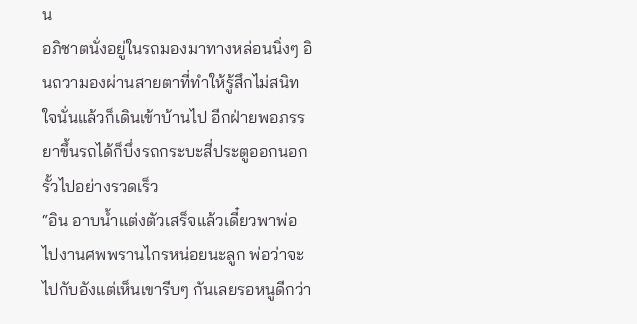น
อภิชาตนั่งอยู่ในรถมองมาทางหล่อนนิ่งๆ อินถวามองผ่านสายตาที่ทำให้รู้สึกไม่สนิทใจนั่นแล้วก็เดินเข้าบ้านไป อีกฝ่ายพอภรรยาขึ้นรถได้ก็บึ่งรถกระบะสี่ประตูออกนอกรั้วไปอย่างรวดเร็ว
“อิน อาบน้ำแต่งตัวเสร็จแล้วเดี๋ยวพาพ่อไปงานศพพรานไกรหน่อยนะลูก พ่อว่าจะไปกับอังแต่เห็นเขารีบๆ กันเลยรอหนูดีกว่า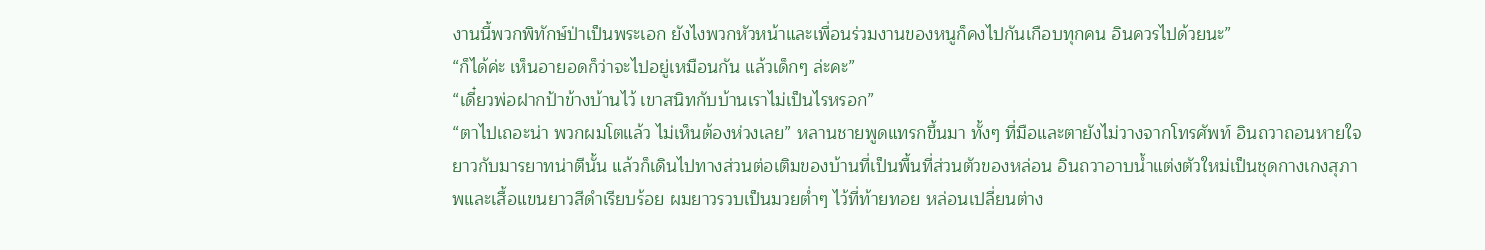งานนี้พวกพิทักษ์ป่าเป็นพระเอก ยังไงพวกหัวหน้าและเพื่อนร่วมงานของหนูก็คงไปกันเกือบทุกคน อินควรไปด้วยนะ”
“ก็ได้ค่ะ เห็นอายอดก็ว่าจะไปอยู่เหมือนกัน แล้วเด็กๆ ล่ะคะ”
“เดี๋ยวพ่อฝากป้าข้างบ้านไว้ เขาสนิทกับบ้านเราไม่เป็นไรหรอก”
“ตาไปเถอะน่า พวกผมโตแล้ว ไม่เห็นต้องห่วงเลย” หลานชายพูดแทรกขึ้นมา ทั้งๆ ที่มือและตายังไม่วางจากโทรศัพท์ อินถวาถอนหายใจยาวกับมารยาทน่าตีนั้น แล้วก็เดินไปทางส่วนต่อเติมของบ้านที่เป็นพื้นที่ส่วนตัวของหล่อน อินถวาอาบน้ำแต่งตัวใหม่เป็นชุดกางเกงสุภาพและเสื้อแขนยาวสีดำเรียบร้อย ผมยาวรวบเป็นมวยต่ำๆ ไว้ที่ท้ายทอย หล่อนเปลี่ยนต่าง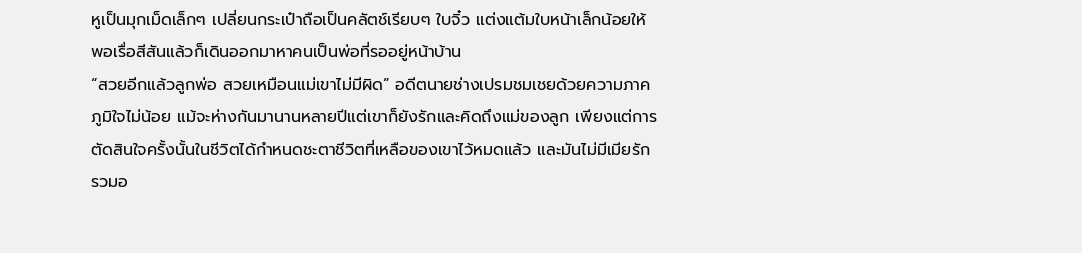หูเป็นมุกเม็ดเล็กๆ เปลี่ยนกระเป๋าถือเป็นคลัตช์เรียบๆ ใบจิ๋ว แต่งแต้มใบหน้าเล็กน้อยให้พอเรื่อสีสันแล้วก็เดินออกมาหาคนเป็นพ่อที่รออยู่หน้าบ้าน
“สวยอีกแล้วลูกพ่อ สวยเหมือนแม่เขาไม่มีผิด” อดีตนายช่างเปรมชมเชยด้วยความภาคภูมิใจไม่น้อย แม้จะห่างกันมานานหลายปีแต่เขาก็ยังรักและคิดถึงแม่ของลูก เพียงแต่การตัดสินใจครั้งนั้นในชีวิตได้กำหนดชะตาชีวิตที่เหลือของเขาไว้หมดแล้ว และมันไม่มีเมียรักรวมอ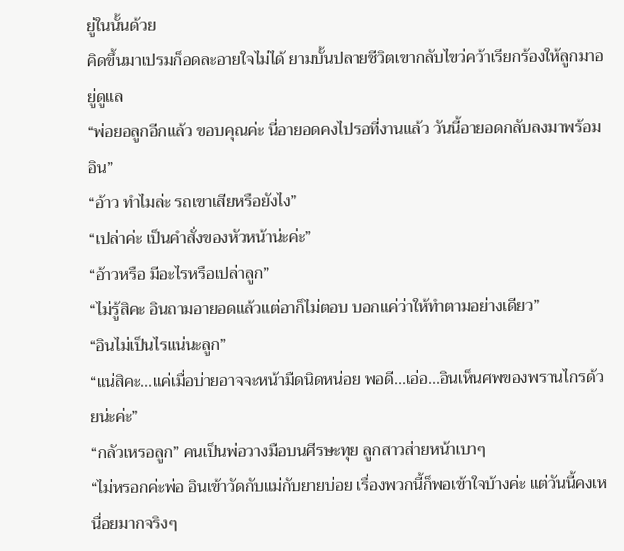ยู่ในนั้นด้วย
คิดขึ้นมาเปรมก็อดละอายใจไม่ได้ ยามบั้นปลายชีวิตเขากลับไขว่คว้าเรียกร้องให้ลูกมาอยู่ดูแล
“พ่อยอลูกอีกแล้ว ขอบคุณค่ะ นี่อายอดคงไปรอที่งานแล้ว วันนี้อายอดกลับลงมาพร้อมอิน”
“อ้าว ทำไมล่ะ รถเขาเสียหรือยังไง”
“เปล่าค่ะ เป็นคำสั่งของหัวหน้าน่ะค่ะ”
“อ้าวหรือ มีอะไรหรือเปล่าลูก”
“ไม่รู้สิคะ อินถามอายอดแล้วแต่อาก็ไม่ตอบ บอกแค่ว่าให้ทำตามอย่างเดียว”
“อินไม่เป็นไรแน่นะลูก”
“แน่สิคะ...แค่เมื่อบ่ายอาจจะหน้ามืดนิดหน่อย พอดี...เอ่อ...อินเห็นศพของพรานไกรด้วยน่ะค่ะ”
“กลัวเหรอลูก” คนเป็นพ่อวางมือบนศีรษะทุย ลูกสาวส่ายหน้าเบาๆ
“ไม่หรอกค่ะพ่อ อินเข้าวัดกับแม่กับยายบ่อย เรื่องพวกนี้ก็พอเข้าใจบ้างค่ะ แต่วันนี้คงเหนื่อยมากจริงๆ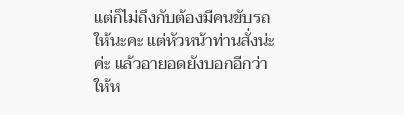แต่ก็ไม่ถึงกับต้องมีคนขับรถให้นะคะ แต่หัวหน้าท่านสั่งน่ะค่ะ แล้วอายอดยังบอกอีกว่าให้ห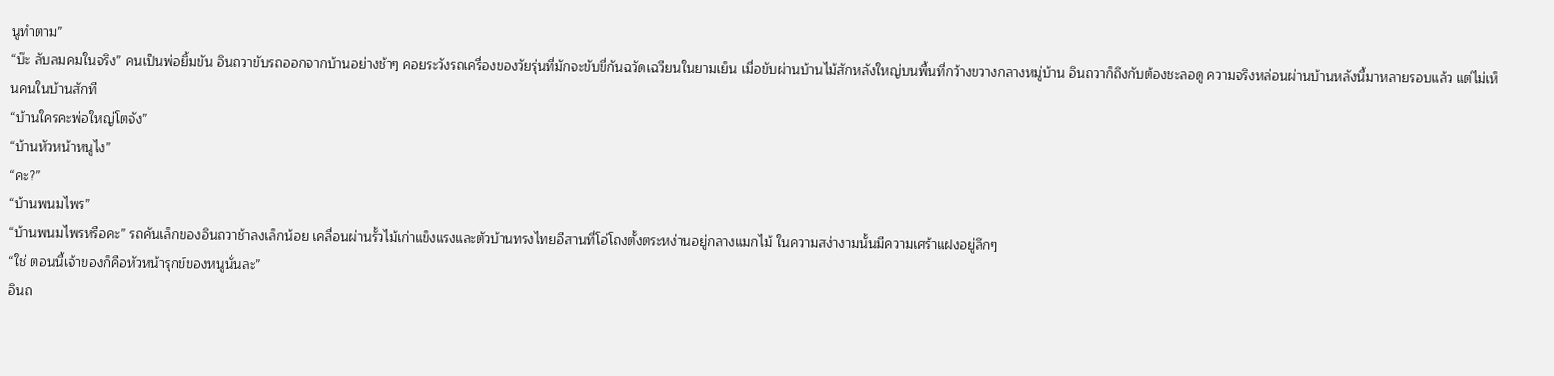นูทำตาม”
“บ๊ะ ลับลมคมในจริง” คนเป็นพ่อยิ้มขัน อินถวาขับรถออกจากบ้านอย่างช้าๆ คอยระวังรถเครื่องของวัยรุ่นที่มักจะขับขี่กันฉวัดเฉวียนในยามเย็น เมื่อขับผ่านบ้านไม้สักหลังใหญ่บนพื้นที่กว้างขวางกลางหมู่บ้าน อินถวาก็ถึงกับต้องชะลอดู ความจริงหล่อนผ่านบ้านหลังนี้มาหลายรอบแล้ว แต่ไม่เห็นคนในบ้านสักที
“บ้านใครคะพ่อใหญ่โตจัง”
“บ้านหัวหน้าหนูไง”
“คะ?”
“บ้านพนมไพร”
“บ้านพนมไพรหรือคะ” รถคันเล็กของอินถวาช้าลงเล็กน้อย เคลื่อนผ่านรั้วไม้เก่าแข็งแรงและตัวบ้านทรงไทยอีสานที่โอ่โถงตั้งตระหง่านอยู่กลางแมกไม้ ในความสง่างามนั้นมีความเศร้าแฝงอยู่ลึกๆ
“ใช่ ตอนนี้เจ้าของก็คือหัวหน้ารุกข์ของหนูนั่นละ”
อินถ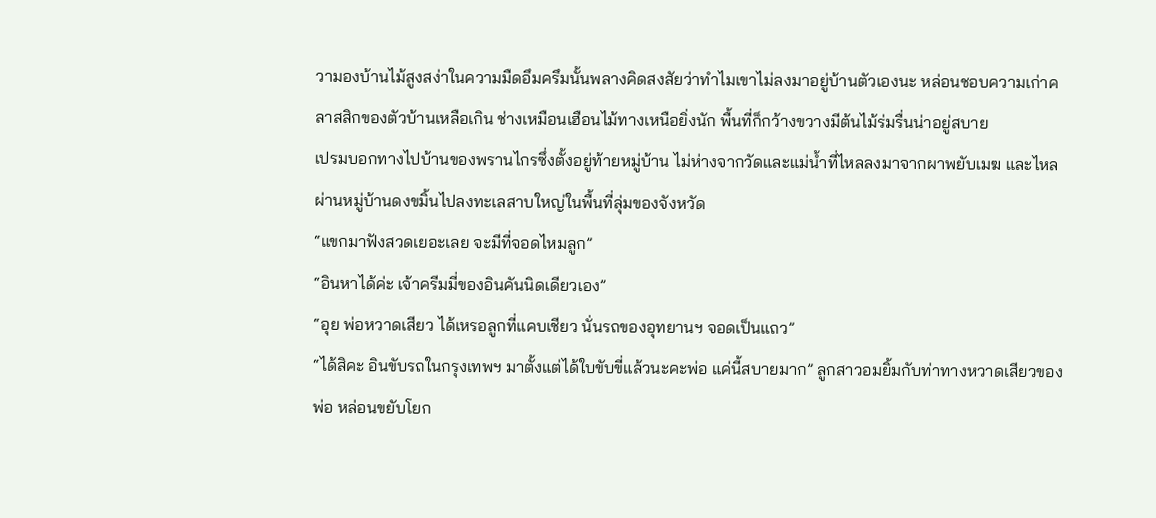วามองบ้านไม้สูงสง่าในความมืดอึมครึมนั้นพลางคิดสงสัยว่าทำไมเขาไม่ลงมาอยู่บ้านตัวเองนะ หล่อนชอบความเก่าคลาสสิกของตัวบ้านเหลือเกิน ช่างเหมือนเฮือนไม้ทางเหนือยิ่งนัก พื้นที่ก็กว้างขวางมีต้นไม้ร่มรื่นน่าอยู่สบาย
เปรมบอกทางไปบ้านของพรานไกรซึ่งตั้งอยู่ท้ายหมู่บ้าน ไม่ห่างจากวัดและแม่น้ำที่ไหลลงมาจากผาพยับเมฆ และไหลผ่านหมู่บ้านดงขมิ้นไปลงทะเลสาบใหญ่ในพื้นที่ลุ่มของจังหวัด
“แขกมาฟังสวดเยอะเลย จะมีที่จอดไหมลูก”
“อินหาได้ค่ะ เจ้าครีมมี่ของอินคันนิดเดียวเอง”
“อุย พ่อหวาดเสียว ได้เหรอลูกที่แคบเชียว นั่นรถของอุทยานฯ จอดเป็นแถว”
“ได้สิคะ อินขับรถในกรุงเทพฯ มาตั้งแต่ได้ใบขับขี่แล้วนะคะพ่อ แค่นี้สบายมาก” ลูกสาวอมยิ้มกับท่าทางหวาดเสียวของพ่อ หล่อนขยับโยก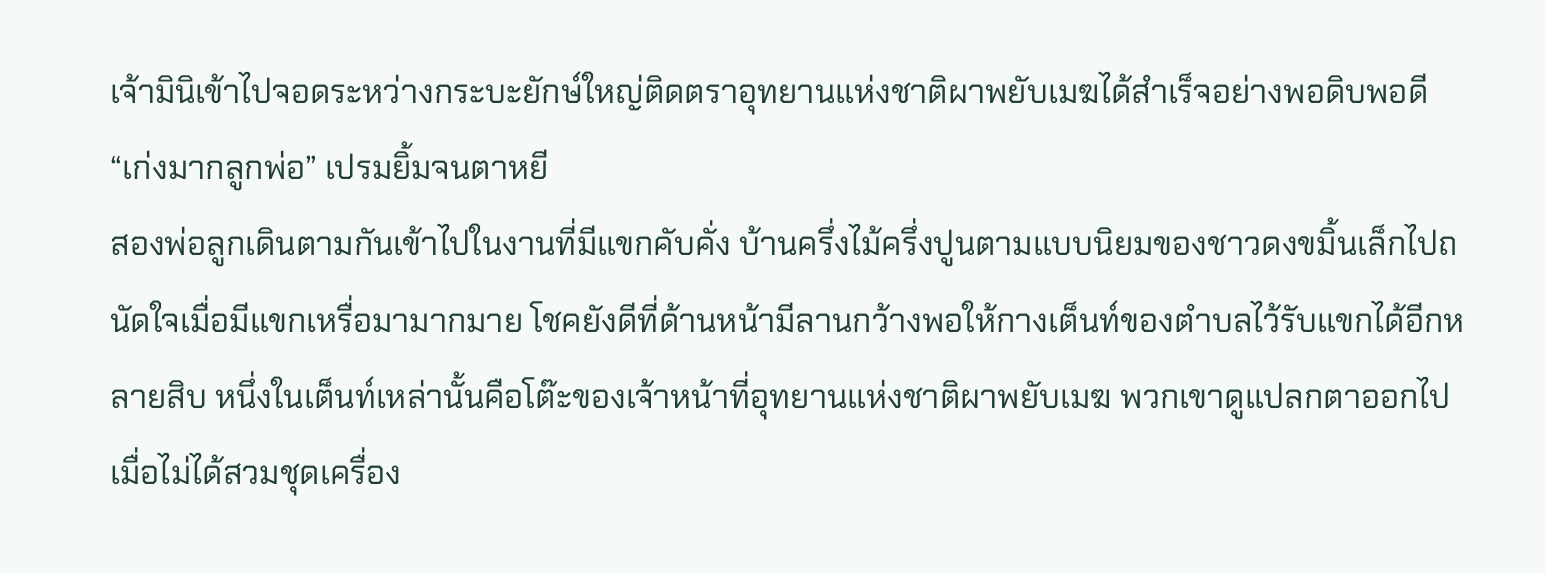เจ้ามินิเข้าไปจอดระหว่างกระบะยักษ์ใหญ่ติดตราอุทยานแห่งชาติผาพยับเมฆได้สำเร็จอย่างพอดิบพอดี
“เก่งมากลูกพ่อ” เปรมยิ้มจนตาหยี
สองพ่อลูกเดินตามกันเข้าไปในงานที่มีแขกคับคั่ง บ้านครึ่งไม้ครึ่งปูนตามแบบนิยมของชาวดงขมิ้นเล็กไปถนัดใจเมื่อมีแขกเหรื่อมามากมาย โชคยังดีที่ด้านหน้ามีลานกว้างพอให้กางเต็นท์ของตำบลไว้รับแขกได้อีกหลายสิบ หนึ่งในเต็นท์เหล่านั้นคือโต๊ะของเจ้าหน้าที่อุทยานแห่งชาติผาพยับเมฆ พวกเขาดูแปลกตาออกไปเมื่อไม่ได้สวมชุดเครื่อง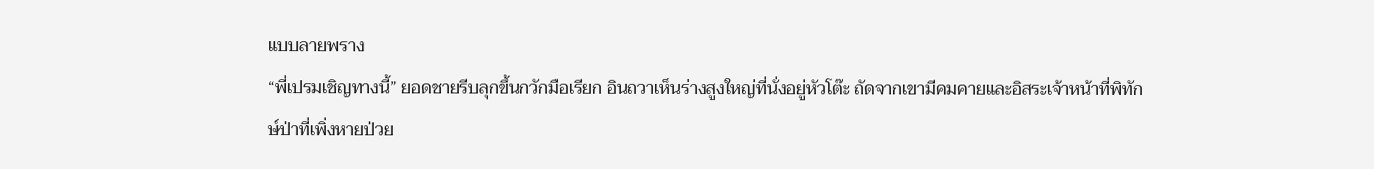แบบลายพราง
“พี่เปรมเชิญทางนี้” ยอดชายรีบลุกขึ้นกวักมือเรียก อินถวาเห็นร่างสูงใหญ่ที่นั่งอยู่หัวโต๊ะ ถัดจากเขามีคมคายและอิสระเจ้าหน้าที่พิทักษ์ป่าที่เพิ่งหายป่วย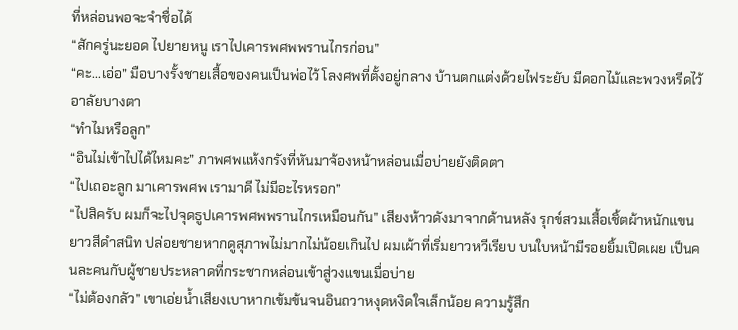ที่หล่อนพอจะจำชื่อได้
“สักครู่นะยอด ไปยายหนู เราไปเคารพศพพรานไกรก่อน”
“คะ...เอ่อ” มือบางรั้งชายเสื้อของคนเป็นพ่อไว้ โลงศพที่ตั้งอยู่กลาง บ้านตกแต่งด้วยไฟระยับ มีดอกไม้และพวงหรีดไว้อาลัยบางตา
“ทำไมหรือลูก”
“อินไม่เข้าไปได้ไหมคะ” ภาพศพแห้งกรังที่หันมาจ้องหน้าหล่อนเมื่อบ่ายยังติดตา
“ไปเถอะลูก มาเคารพศพ เรามาดี ไม่มีอะไรหรอก”
“ไปสิครับ ผมก็จะไปจุดธูปเคารพศพพรานไกรเหมือนกัน” เสียงห้าวดังมาจากด้านหลัง รุกข์สวมเสื้อเชิ้ตผ้าหนักแขนยาวสีดำสนิท ปล่อยชายหากดูสุภาพไม่มากไม่น้อยเกินไป ผมเผ้าที่เริ่มยาวหวีเรียบ บนใบหน้ามีรอยยิ้มเปิดเผย เป็นคนละคนกับผู้ชายประหลาดที่กระชากหล่อนเข้าสู่วงแขนเมื่อบ่าย
“ไม่ต้องกลัว” เขาเอ่ยน้ำเสียงเบาหากเข้มข้นจนอินถวาหงุดหงิดใจเล็กน้อย ความรู้สึก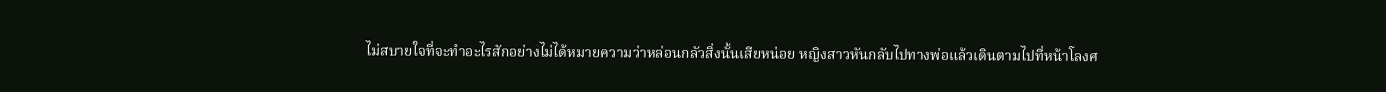ไม่สบายใจที่จะทำอะไรสักอย่างไม่ได้หมายความว่าหล่อนกลัวสิ่งนั้นเสียหน่อย หญิงสาวหันกลับไปทางพ่อแล้วเดินตามไปที่หน้าโลงศ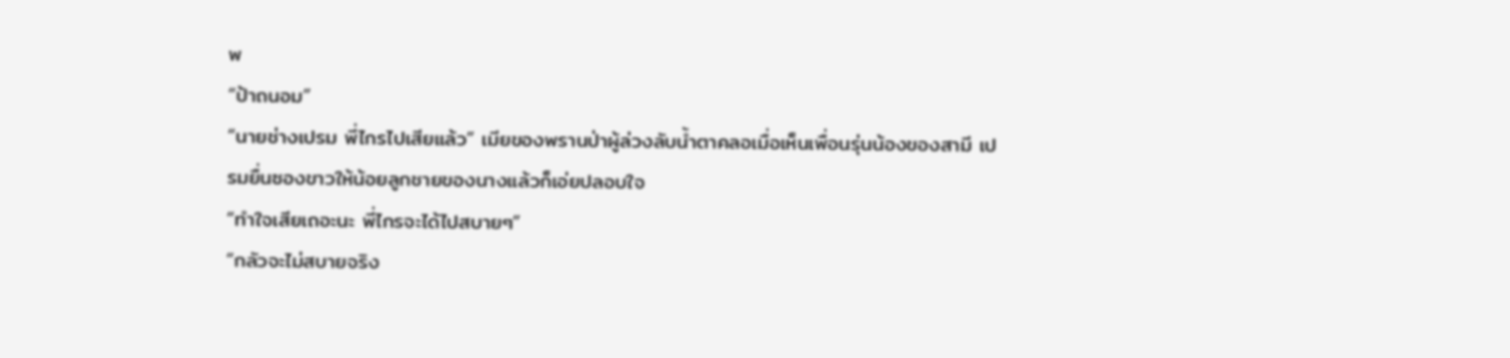พ
“ป้าถนอม”
“นายช่างเปรม พี่ไกรไปเสียแล้ว” เมียของพรานป่าผู้ล่วงลับน้ำตาคลอเมื่อเห็นเพื่อนรุ่นน้องของสามี เปรมยื่นซองขาวให้น้อยลูกชายของนางแล้วก็เอ่ยปลอบใจ
“ทำใจเสียเถอะนะ พี่ไกรจะได้ไปสบายๆ”
“กลัวจะไม่สบายจริง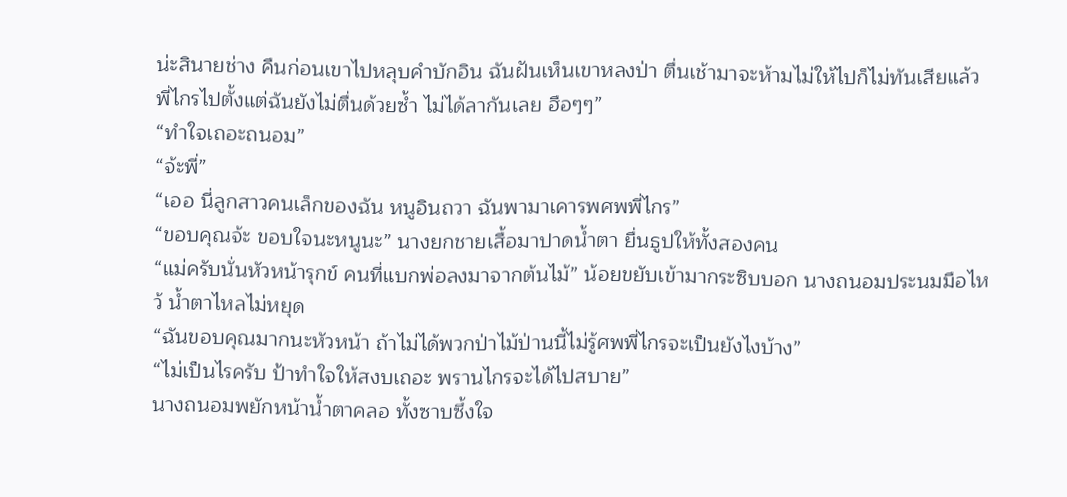น่ะสินายช่าง คืนก่อนเขาไปหลุบคำบักอิน ฉันฝันเห็นเขาหลงป่า ตื่นเช้ามาจะห้ามไม่ให้ไปก็ไม่ทันเสียแล้ว พี่ไกรไปตั้งแต่ฉันยังไม่ตื่นด้วยซ้ำ ไม่ได้ลากันเลย ฮือๆๆ”
“ทำใจเถอะถนอม”
“จ้ะพี่”
“เออ นี่ลูกสาวคนเล็กของฉัน หนูอินถวา ฉันพามาเคารพศพพี่ไกร”
“ขอบคุณจ้ะ ขอบใจนะหนูนะ” นางยกชายเสื้อมาปาดน้ำตา ยื่นธูปให้ทั้งสองคน
“แม่ครับนั่นหัวหน้ารุกข์ คนที่แบกพ่อลงมาจากต้นไม้” น้อยขยับเข้ามากระซิบบอก นางถนอมประนมมือไหว้ น้ำตาไหลไม่หยุด
“ฉันขอบคุณมากนะหัวหน้า ถ้าไม่ได้พวกป่าไม้ป่านนี้ไม่รู้ศพพี่ไกรจะเป็นยังไงบ้าง”
“ไม่เป็นไรครับ ป้าทำใจให้สงบเถอะ พรานไกรจะได้ไปสบาย”
นางถนอมพยักหน้าน้ำตาคลอ ทั้งซาบซึ้งใจ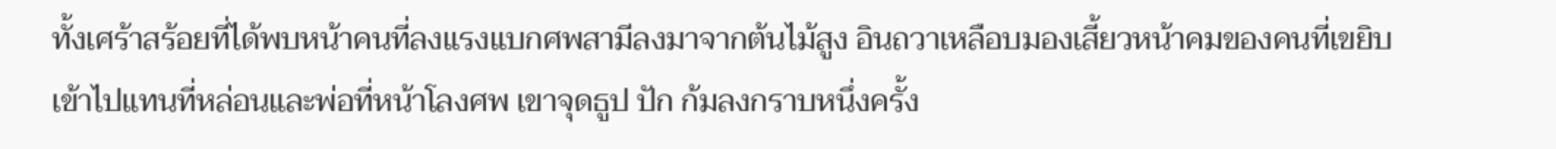ทั้งเศร้าสร้อยที่ได้พบหน้าคนที่ลงแรงแบกศพสามีลงมาจากต้นไม้สูง อินถวาเหลือบมองเสี้ยวหน้าคมของคนที่เขยิบเข้าไปแทนที่หล่อนและพ่อที่หน้าโลงศพ เขาจุดธูป ปัก ก้มลงกราบหนึ่งครั้ง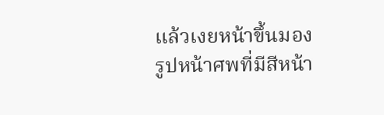แล้วเงยหน้าขึ้นมองรูปหน้าศพที่มีสีหน้า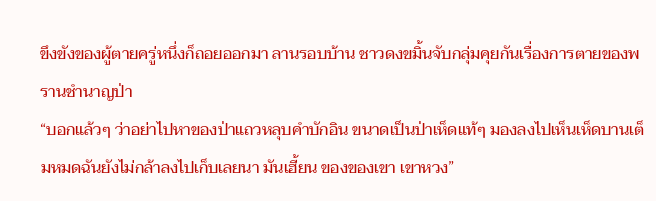ขึงขังของผู้ตายครู่หนึ่งก็ถอยออกมา ลานรอบบ้าน ชาวดงขมิ้นจับกลุ่มคุยกันเรื่องการตายของพรานชำนาญป่า
“บอกแล้วๆ ว่าอย่าไปหาของป่าแถวหลุบคำบักอิน ขนาดเป็นป่าเห็ดแท้ๆ มองลงไปเห็นเห็ดบานเต็มหมดฉันยังไม่กล้าลงไปเก็บเลยนา มันเฮี้ยน ของของเขา เขาหวง”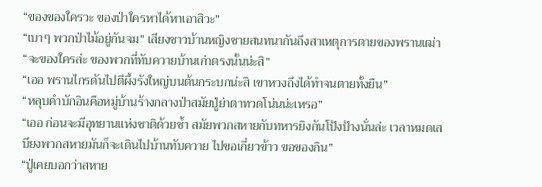“ของของใครวะ ของป่าใครหาได้หาเอาสิวะ”
“เบาๆ พวกป่าไม้อยู่กันจม” เสียงชาวบ้านหญิงชายสนทนากันถึงสาเหตุการตายของพรานเฒ่า “จะของใครล่ะ ของพวกที่ทับควายบ้านเก่าตรงนั้นน่ะสิ”
“เออ พรานไกรดันไปตีผึ้งรังใหญ่บนต้นกระบกน่ะสิ เขาหวงถึงได้ทำจนตายทั้งยืน”
“หลุบคำบักอินคือหมู่บ้านร้างกลางป่าสมัยปู่ย่าตาทวดโน่นน่ะเหรอ”
“เออ ก่อนจะมีอุทยานแห่งชาติด้วยซ้ำ สมัยพวกสหายกับทหารยิงกันโป้งป้างนั่นล่ะ เวลาหมดเสบียงพวกสหายมันก็จะเดินไปบ้านทับควาย ไปขอเกี่ยวข้าว ขอของกิน”
“ปู่เคยบอกว่าสหาย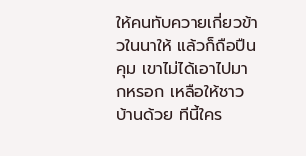ให้คนทับควายเกี่ยวข้าวในนาให้ แล้วก็ถือปืนคุม เขาไม่ได้เอาไปมากหรอก เหลือให้ชาวบ้านด้วย ทีนี้ใคร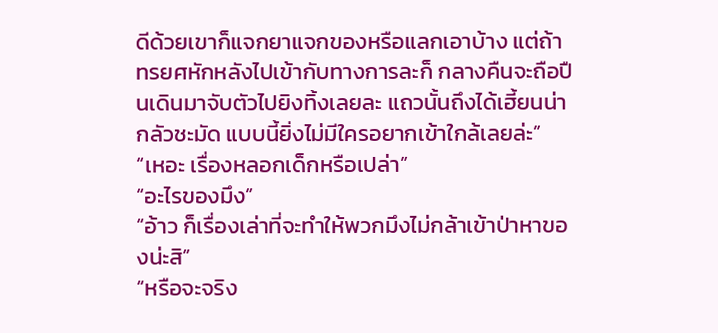ดีด้วยเขาก็แจกยาแจกของหรือแลกเอาบ้าง แต่ถ้าทรยศหักหลังไปเข้ากับทางการละก็ กลางคืนจะถือปืนเดินมาจับตัวไปยิงทิ้งเลยละ แถวนั้นถึงได้เฮี้ยนน่ากลัวชะมัด แบบนี้ยิ่งไม่มีใครอยากเข้าใกล้เลยล่ะ”
“เหอะ เรื่องหลอกเด็กหรือเปล่า”
“อะไรของมึง”
“อ้าว ก็เรื่องเล่าที่จะทำให้พวกมึงไม่กล้าเข้าป่าหาของน่ะสิ”
“หรือจะจริง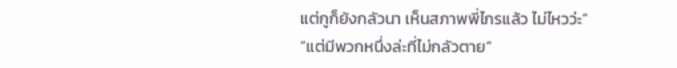แต่กูก็ยังกลัวนา เห็นสภาพพี่ไกรแล้ว ไม่ไหวว่ะ”
“แต่มีพวกหนึ่งล่ะที่ไม่กลัวตาย”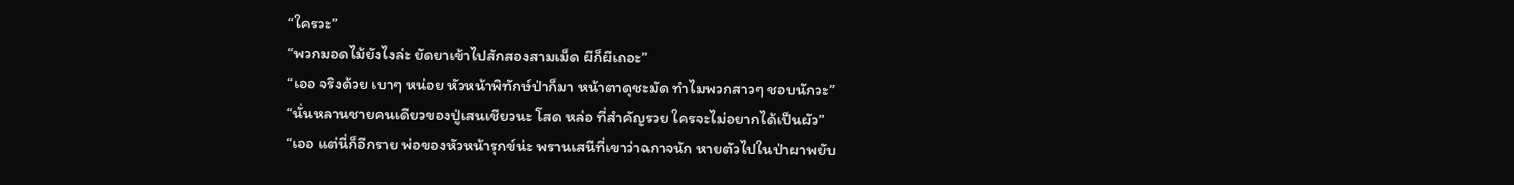“ใครวะ”
“พวกมอดไม้ยังไงล่ะ ยัดยาเข้าไปสักสองสามเม็ด ผีก็ผีเถอะ”
“เออ จริงด้วย เบาๆ หน่อย หัวหน้าพิทักษ์ป่าก็มา หน้าตาดุชะมัด ทำไมพวกสาวๆ ชอบนักวะ”
“นั่นหลานชายคนเดียวของปู่เสนเชียวนะ โสด หล่อ ที่สำคัญรวย ใครจะไม่อยากได้เป็นผัว”
“เออ แต่นี่ก็อีกราย พ่อของหัวหน้ารุกข์น่ะ พรานเสนีที่เขาว่าฉกาจนัก หายตัวไปในป่าผาพยับ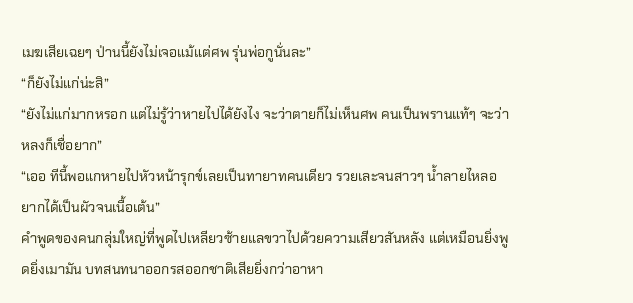เมฆเสียเฉยๆ ป่านนี้ยังไม่เจอแม้แต่ศพ รุ่นพ่อกูนั่นละ”
“ก็ยังไม่แก่น่ะสิ”
“ยังไม่แก่มากหรอก แต่ไม่รู้ว่าหายไปได้ยังไง จะว่าตายก็ไม่เห็นศพ คนเป็นพรานแท้ๆ จะว่าหลงก็เชื่อยาก”
“เออ ทีนี้พอแกหายไปหัวหน้ารุกข์เลยเป็นทายาทคนเดียว รวยเละจนสาวๆ น้ำลายไหลอยากได้เป็นผัวจนเนื้อเต้น”
คำพูดของคนกลุ่มใหญ่ที่พูดไปเหลียวซ้ายแลขวาไปด้วยความเสียวสันหลัง แต่เหมือนยิ่งพูดยิ่งเมามัน บทสนทนาออกรสออกชาติเสียยิ่งกว่าอาหา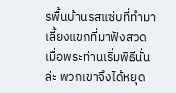รพื้นบ้านรสแซ่บที่ทำมาเลี้ยงแขกที่มาฟังสวด เมื่อพระท่านเริ่มพิธีนั่นล่ะ พวกเขาจึงได้หยุด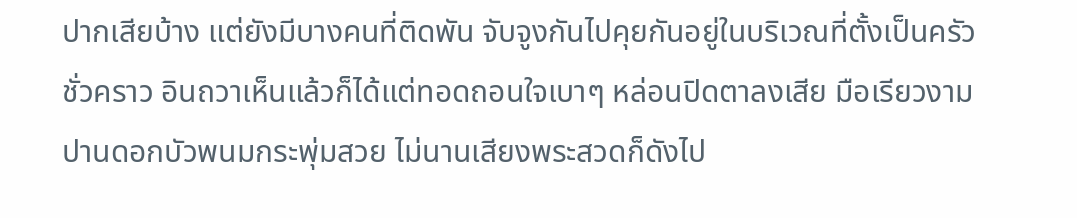ปากเสียบ้าง แต่ยังมีบางคนที่ติดพัน จับจูงกันไปคุยกันอยู่ในบริเวณที่ตั้งเป็นครัวชั่วคราว อินถวาเห็นแล้วก็ได้แต่ทอดถอนใจเบาๆ หล่อนปิดตาลงเสีย มือเรียวงามปานดอกบัวพนมกระพุ่มสวย ไม่นานเสียงพระสวดก็ดังไป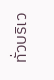ทั่วบริเว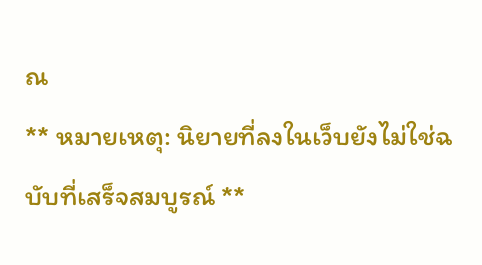ณ
** หมายเหตุ: นิยายที่ลงในเว็บยังไม่ใช่ฉบับที่เสร็จสมบูรณ์ **